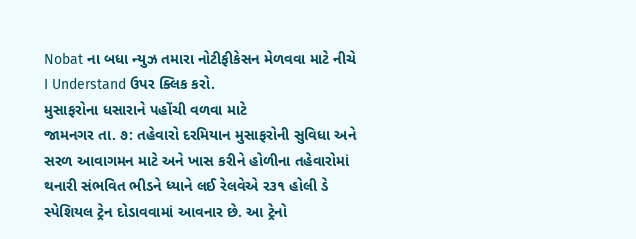Nobat ના બધા ન્યુઝ તમારા નોટીફીકેસન મેળવવા માટે નીચે I Understand ઉપર ક્લિક કરો.
મુસાફરોના ધસારાને પહોંચી વળવા માટે
જામનગર તા. ૭: તહેવારો દરમિયાન મુસાફરોની સુવિધા અને સરળ આવાગમન માટે અને ખાસ કરીને હોળીના તહેવારોમાં થનારી સંભવિત ભીડને ધ્યાને લઈ રેલવેએ ર૩૧ હોલી ડે સ્પેશિયલ ટ્રેન દોડાવવામાં આવનાર છે. આ ટ્રેનો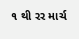૧ થી રર માર્ચ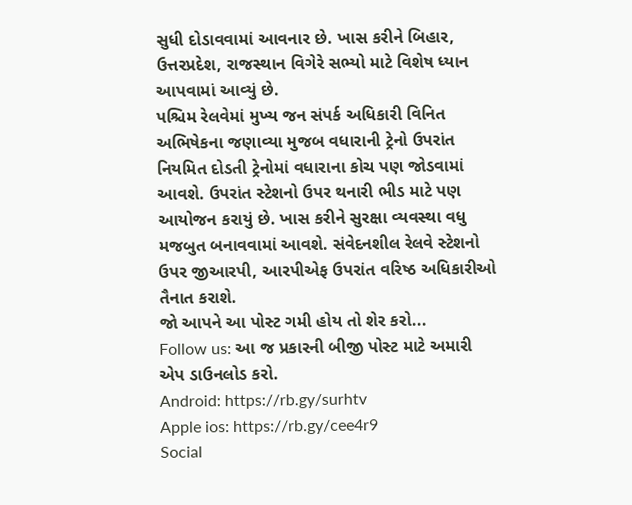સુધી દોડાવવામાં આવનાર છે. ખાસ કરીને બિહાર, ઉત્તરપ્રદેશ, રાજસ્થાન વિગેરે સભ્યો માટે વિશેષ ધ્યાન આપવામાં આવ્યું છે.
પશ્ચિમ રેલવેમાં મુખ્ય જન સંપર્ક અધિકારી વિનિત અભિષેકના જણાવ્યા મુજબ વધારાની ટ્રેનો ઉપરાંત નિયમિત દોડતી ટ્રેનોમાં વધારાના કોચ પણ જોડવામાં આવશે. ઉપરાંત સ્ટેશનો ઉપર થનારી ભીડ માટે પણ આયોજન કરાયું છે. ખાસ કરીને સુરક્ષા વ્યવસ્થા વધુ મજબુત બનાવવામાં આવશે. સંવેદનશીલ રેલવે સ્ટેશનો ઉપર જીઆરપી, આરપીએફ ઉપરાંત વરિષ્ઠ અધિકારીઓ તૈનાત કરાશે.
જો આપને આ પોસ્ટ ગમી હોય તો શેર કરો...
Follow us: આ જ પ્રકારની બીજી પોસ્ટ માટે અમારી એપ ડાઉનલોડ કરો.
Android: https://rb.gy/surhtv
Apple ios: https://rb.gy/cee4r9
Social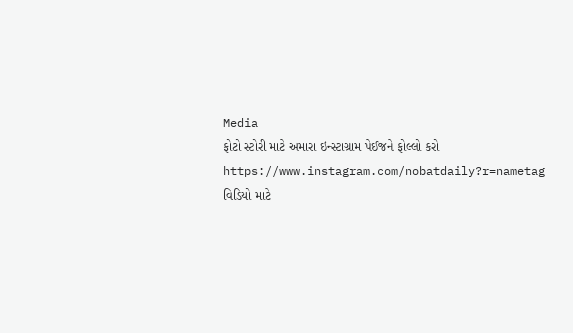Media
ફોટો સ્ટોરી માટે અમારા ઇન્સ્ટાગ્રામ પેઈજને ફોલ્લો કરો
https://www.instagram.com/nobatdaily?r=nametag
વિડિયો માટે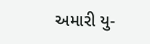અમારી યુ-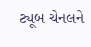ટ્યૂબ ચેનલને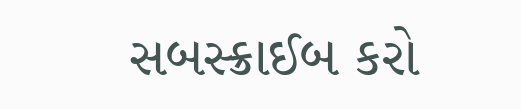સબસ્ક્રાઈબ કરો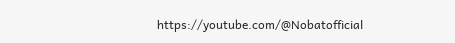https://youtube.com/@Nobatofficial